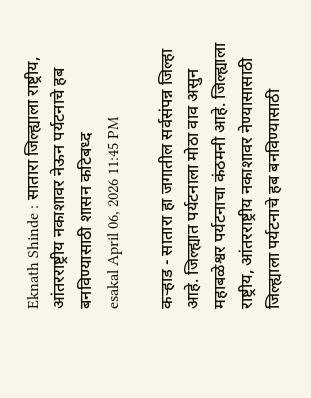Eknath Shinde : सातारा जिल्ह्याला राष्ट्रीय, आंतरराष्ट्रीय नकाशावर नेऊन पर्यटनाचे हब बनविण्यासाठी शासन कटिबध्द
esakal April 06, 2026 11:45 PM

कऱ्हाड - सातारा हा जगातील सर्वसंपन्न जिल्हा आहे. जिल्ह्यात पर्यटनाला मोठा वाव असुन महाबळेश्वर पर्यटनाचा कंठमनी आहे. जिल्ह्याला राष्ट्रीय, आंतरराष्ट्रीय नकाशावर नेण्यासासाठी जिल्ह्याला पर्यटनाचे हब बनविण्यासाठी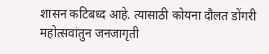शासन कटिबध्द आहे. त्यासाठी कोयना दौलत डोंगरी महोत्सवांतुन जनजागृती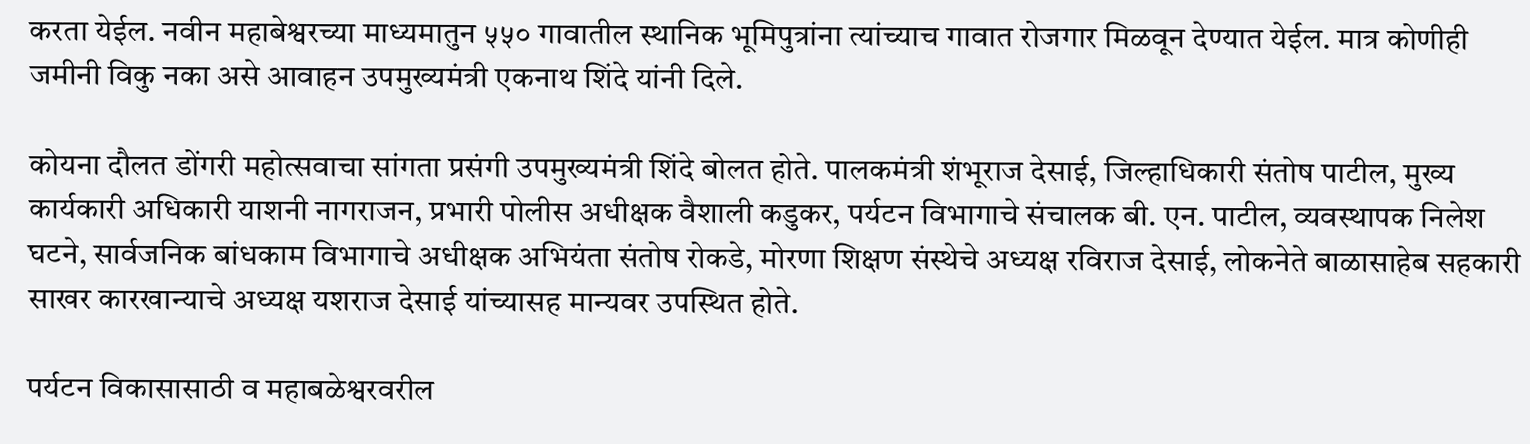करता येईल. नवीन महाबेश्वरच्या माध्यमातुन ५५० गावातील स्थानिक भूमिपुत्रांना त्यांच्याच गावात रोजगार मिळवून देण्यात येईल. मात्र कोणीही जमीनी विकु नका असे आवाहन उपमुख्यमंत्री एकनाथ शिंदे यांनी दिले.

कोयना दौलत डोंगरी महोत्सवाचा सांगता प्रसंगी उपमुख्यमंत्री शिंदे बोलत होते. पालकमंत्री शंभूराज देसाई, जिल्हाधिकारी संतोष पाटील, मुख्य कार्यकारी अधिकारी याशनी नागराजन, प्रभारी पोलीस अधीक्षक वैशाली कडुकर, पर्यटन विभागाचे संचालक बी. एन. पाटील, व्यवस्थापक निलेश घटने, सार्वजनिक बांधकाम विभागाचे अधीक्षक अभियंता संतोष रोकडे, मोरणा शिक्षण संस्थेचे अध्यक्ष रविराज देसाई, लोकनेते बाळासाहेब सहकारी साखर कारखान्याचे अध्यक्ष यशराज देसाई यांच्यासह मान्यवर उपस्थित होते.

पर्यटन विकासासाठी व महाबळेश्वरवरील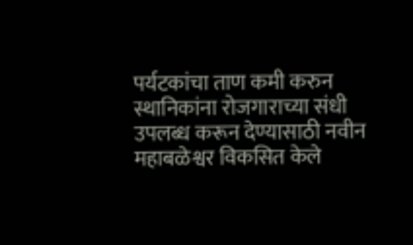पर्यटकांचा ताण कमी करुन स्थानिकांना रोजगाराच्या संधी उपलब्ध करून देण्यासाठी नवीन महाबळेश्वर विकसित केले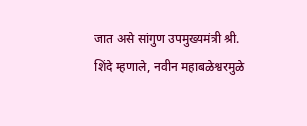जात असे सांगुण उपमुख्यमंत्री श्री. शिंदे म्हणाले, नवीन महाबळेश्वरमुळे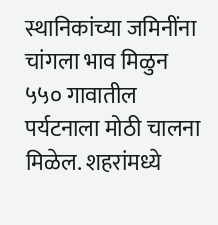स्थानिकांच्या जमिनींना चांगला भाव मिळुन ५५० गावातील पर्यटनाला मोठी चालना मिळेल. शहरांमध्ये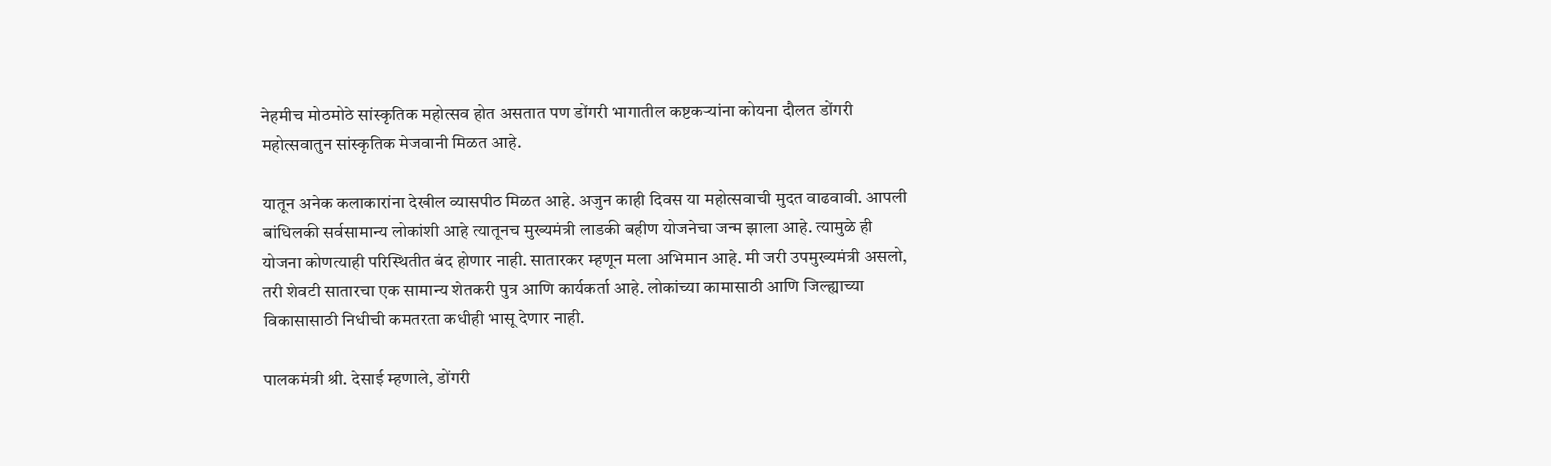नेहमीच मोठमोठे सांस्कृतिक महोत्सव होत असतात पण डोंगरी भागातील कष्टकऱ्यांना कोयना दौलत डोंगरी महोत्सवातुन सांस्कृतिक मेजवानी मिळत आहे.

यातून अनेक कलाकारांना देखील व्यासपीठ मिळत आहे. अजुन काही दिवस या महोत्सवाची मुदत वाढवावी. आपली बांधिलकी सर्वसामान्य लोकांशी आहे त्यातूनच मुख्यमंत्री लाडकी बहीण योजनेचा जन्म झाला आहे. त्यामुळे ही योजना कोणत्याही परिस्थितीत बंद होणार नाही. सातारकर म्हणून मला अभिमान आहे. मी जरी उपमुख्यमंत्री असलो, तरी शेवटी सातारचा एक सामान्य शेतकरी पुत्र आणि कार्यकर्ता आहे. लोकांच्या कामासाठी आणि जिल्ह्याच्या विकासासाठी निधीची कमतरता कधीही भासू देणार नाही.

पालकमंत्री श्री. देसाई म्हणाले, डोंगरी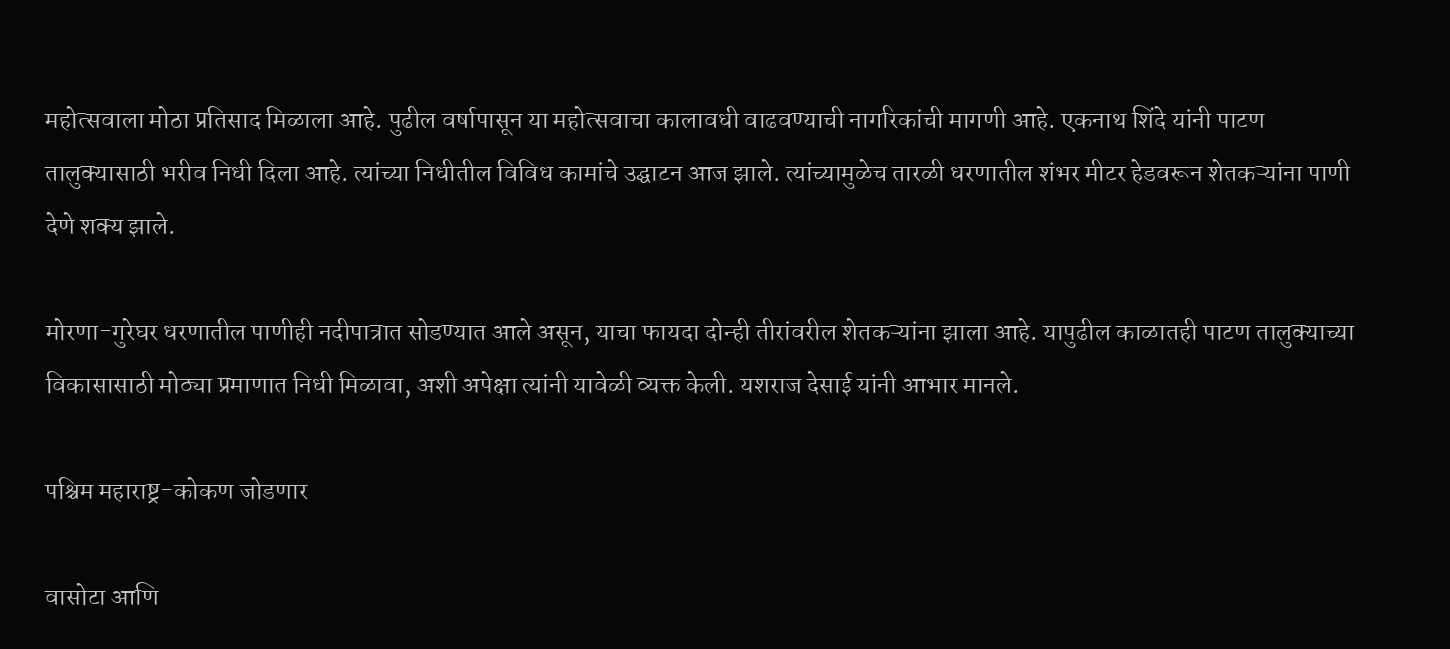महोत्सवाला मोठा प्रतिसाद मिळाला आहे. पुढील वर्षापासून या महोत्सवाचा कालावधी वाढवण्याची नागरिकांची मागणी आहे. एकनाथ शिंदे यांनी पाटण तालुक्यासाठी भरीव निधी दिला आहे. त्यांच्या निधीतील विविध कामांचे उद्घाटन आज झाले. त्यांच्यामुळेच तारळी धरणातील शंभर मीटर हेडवरून शेतकऱ्यांना पाणी देणे शक्य झाले.

मोरणा-गुरेघर धरणातील पाणीही नदीपात्रात सोडण्यात आले असून, याचा फायदा दोन्ही तीरांवरील शेतकऱ्यांना झाला आहे. यापुढील काळातही पाटण तालुक्याच्या विकासासाठी मोठ्या प्रमाणात निधी मिळावा, अशी अपेक्षा त्यांनी यावेळी व्यक्त केली. यशराज देसाई यांनी आभार मानले.

पश्चिम महाराष्ट्र-कोकण जोडणार

वासोटा आणि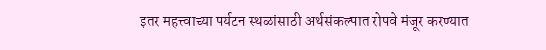इतर महत्त्वाच्या पर्यटन स्थळांसाठी अर्थसंकल्पात रोपवे मंजूर करण्यात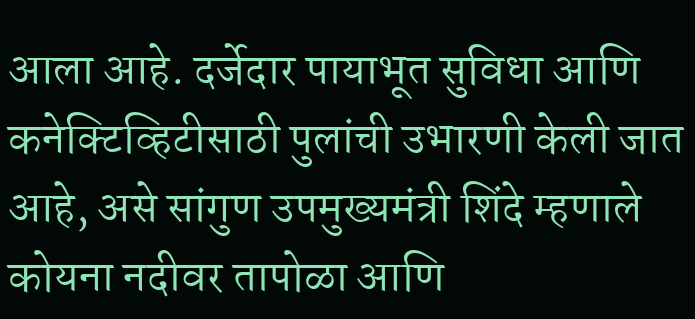आला आहे. दर्जेदार पायाभूत सुविधा आणि कनेक्टिव्हिटीसाठी पुलांची उभारणी केली जात आहे, असे सांगुण उपमुख्यमंत्री शिंदे म्हणाले कोयना नदीवर तापोळा आणि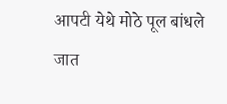आपटी येथे मोठे पूल बांधले जात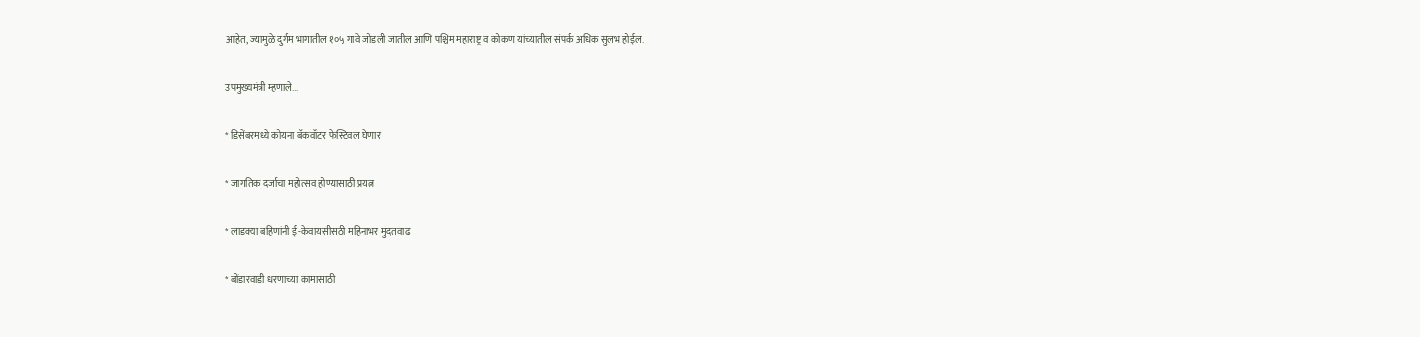आहेत, ज्यामुळे दुर्गम भागातील १०५ गावे जोडली जातील आणि पश्चिम महाराष्ट्र व कोकण यांच्यातील संपर्क अधिक सुलभ होईल.

उपमुख्यमंत्री म्हणाले...

* डिसेंबरमध्ये कोयना बॅकवॉटर फेस्टिवल घेणार

* जागतिक दर्जाचा महोत्सव होण्यासाठी प्रयत्न

* लाडक्या बहिणांनी ई-केवायसीसठी महिनाभर मुदतवाढ

* बोंडारवाडी धरणाच्या कामासाठी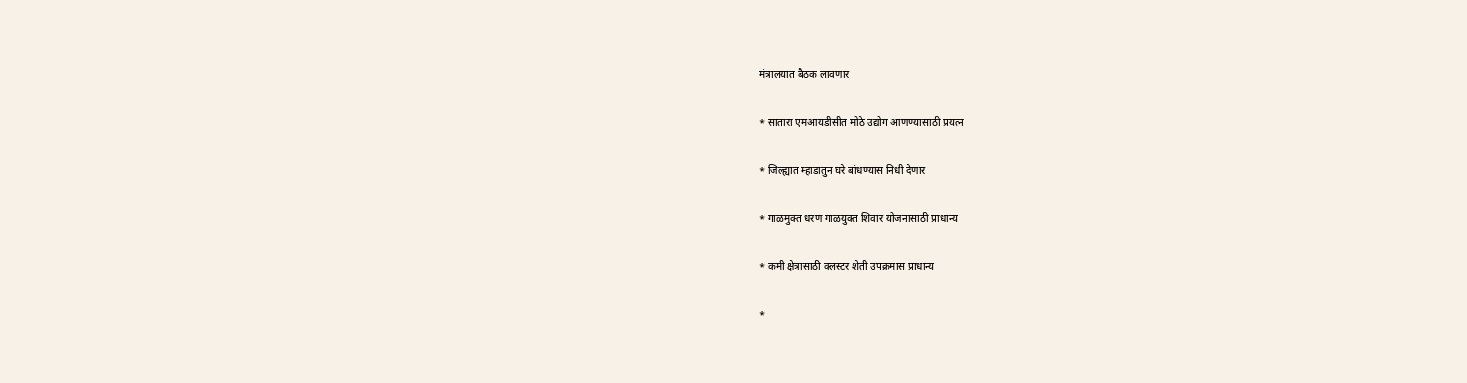मंत्रालयात बैठक लावणार

* सातारा एमआयडीसीत मोठे उद्योग आणण्यासाठी प्रयत्न

* जिल्ह्यात म्हाडातुन घरे बांधण्यास निधी देणार

* गाळमुक्त धरण गाळयुक्त शिवार योजनासाठी प्राधान्य

* कमी क्षेत्रासाठी क्लस्टर शेती उपक्रमास प्राधान्य

*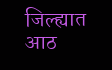जिल्ह्यात आठ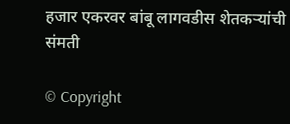हजार एकरवर बांबू लागवडीस शेतकऱ्यांची संमती

© Copyright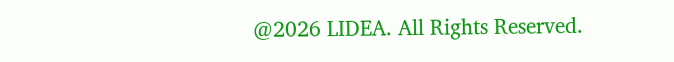@2026 LIDEA. All Rights Reserved.